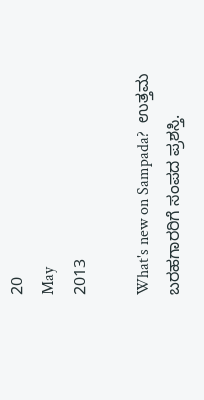20
May
2013

What's new on Sampada?  ಉತ್ತಮ ಬರಹಗಾರರಿಗೆ ಸಂಪದ ಪ್ರಶಸ್ತಿ.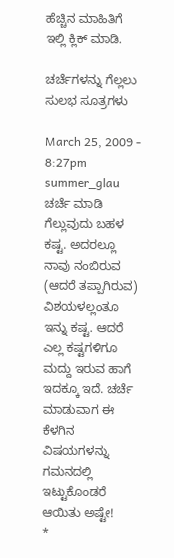ಹೆಚ್ಚಿನ ಮಾಹಿತಿಗೆ ಇಲ್ಲಿ ಕ್ಲಿಕ್ ಮಾಡಿ.

ಚರ್ಚೆಗಳನ್ನು ಗೆಲ್ಲಲು ಸುಲಭ ಸೂತ್ರಗಳು

March 25, 2009 - 8:27pm
summer_glau
ಚರ್ಚೆ ಮಾಡಿ ಗೆಲ್ಲುವುದು ಬಹಳ ಕಷ್ಟ. ಅದರಲ್ಲೂ ನಾವು ನಂಬಿರುವ (ಆದರೆ ತಪ್ಪಾಗಿರುವ) ವಿಶಯಳಲ್ಲಂತೂ ಇನ್ನು ಕಷ್ಟ. ಆದರೆ ಎಲ್ಲ ಕಷ್ಟಗಳಿಗೂ ಮದ್ದು ಇರುವ ಹಾಗೆ ಇದಕ್ಕೂ ಇದೆ. ಚರ್ಚೆ ಮಾಡುವಾಗ ಈ ಕೆಳಗಿನ ವಿಷಯಗಳನ್ನು ಗಮನದಲ್ಲಿ ಇಟ್ಟುಕೊಂಡರೆ ಆಯಿತು ಅಷ್ಟೇ!
*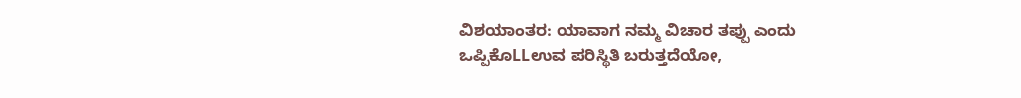ವಿಶಯಾಂತರ: ಯಾವಾಗ ನಮ್ಮ ವಿಚಾರ ತಪ್ಪು ಎಂದು ಒಪ್ಪಿಕೊLLಉವ ಪರಿಸ್ಥಿತಿ ಬರುತ್ತದೆಯೋ,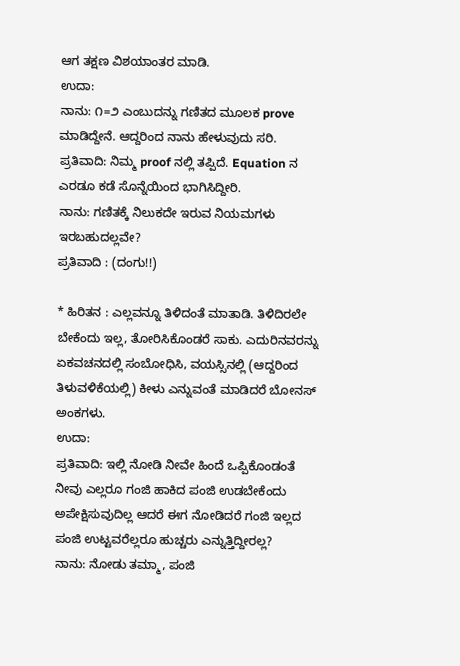ಆಗ ತಕ್ಷಣ ವಿಶಯಾಂತರ ಮಾಡಿ.
ಉದಾ:
ನಾನು: ೧=೨ ಎಂಬುದನ್ನು ಗಣಿತದ ಮೂಲಕ prove ಮಾಡಿದ್ದೇನೆ. ಆದ್ದರಿಂದ ನಾನು ಹೇಳುವುದು ಸರಿ.
ಪ್ರತಿವಾದಿ: ನಿಮ್ಮ proof ನಲ್ಲಿ ತಪ್ಪಿದೆ. Equation ನ ಎರಡೂ ಕಡೆ ಸೊನ್ನೆಯಿಂದ ಭಾಗಿಸಿದ್ದೀರಿ.
ನಾನು: ಗಣಿತಕ್ಕೆ ನಿಲುಕದೇ ಇರುವ ನಿಯಮಗಳು ಇರಬಹುದಲ್ಲವೇ?
ಪ್ರತಿವಾದಿ : (ದಂಗು!!)

* ಹಿರಿತನ : ಎಲ್ಲವನ್ನೂ ತಿಳಿದಂತೆ ಮಾತಾಡಿ. ತಿಳಿದಿರಲೇ ಬೇಕೆಂದು ಇಲ್ಲ, ತೋರಿಸಿಕೊಂಡರೆ ಸಾಕು. ಎದುರಿನವರನ್ನು ಏಕವಚನದಲ್ಲಿ ಸಂಬೋಧಿಸಿ, ವಯಸ್ಸಿನಲ್ಲಿ (ಆದ್ದರಿಂದ ತಿಳುವಳಿಕೆಯಲ್ಲಿ) ಕೀಳು ಎನ್ನುವಂತೆ ಮಾಡಿದರೆ ಬೋನಸ್ ಅಂಕಗಳು.
ಉದಾ:
ಪ್ರತಿವಾದಿ: ಇಲ್ಲಿ ನೋಡಿ ನೀವೇ ಹಿಂದೆ ಒಪ್ಪಿಕೊಂಡಂತೆ ನೀವು ಎಲ್ಲರೂ ಗಂಜಿ ಹಾಕಿದ ಪಂಜಿ ಉಡಬೇಕೆಂದು ಅಪೇಕ್ಷಿಸುವುದಿಲ್ಲ ಆದರೆ ಈಗ ನೋಡಿದರೆ ಗಂಜಿ ಇಲ್ಲದ ಪಂಜಿ ಉಟ್ಟವರೆಲ್ಲರೂ ಹುಚ್ಚರು ಎನ್ನುತ್ತಿದ್ದೀರಲ್ಲ?
ನಾನು: ನೋಡು ತಮ್ಮಾ, ಪಂಜಿ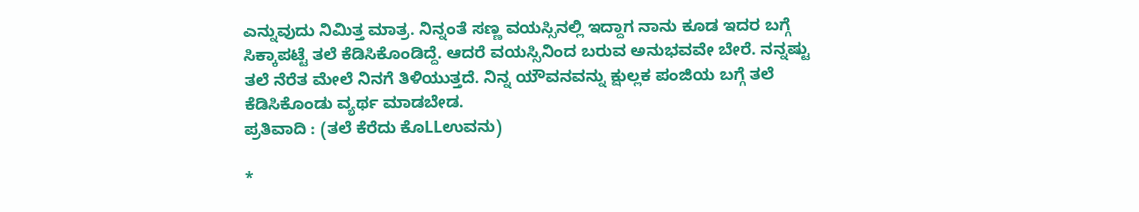ಎನ್ನುವುದು ನಿಮಿತ್ತ ಮಾತ್ರ. ನಿನ್ನಂತೆ ಸಣ್ಣ ವಯಸ್ಸಿನಲ್ಲಿ ಇದ್ದಾಗ ನಾನು ಕೂಡ ಇದರ ಬಗ್ಗೆ ಸಿಕ್ಕಾಪಟ್ಟೆ ತಲೆ ಕೆಡಿಸಿಕೊಂಡಿದ್ದೆ. ಆದರೆ ವಯಸ್ಸಿನಿಂದ ಬರುವ ಅನುಭವವೇ ಬೇರೆ. ನನ್ನಷ್ಟು ತಲೆ ನೆರೆತ ಮೇಲೆ ನಿನಗೆ ತಿಳಿಯುತ್ತದೆ. ನಿನ್ನ ಯೌವನವನ್ನು ಕ್ಷುಲ್ಲಕ ಪಂಜಿಯ ಬಗ್ಗೆ ತಲೆ ಕೆಡಿಸಿಕೊಂಡು ವ್ಯರ್ಥ ಮಾಡಬೇಡ.
ಪ್ರತಿವಾದಿ : (ತಲೆ ಕೆರೆದು ಕೊLLಉವನು)

*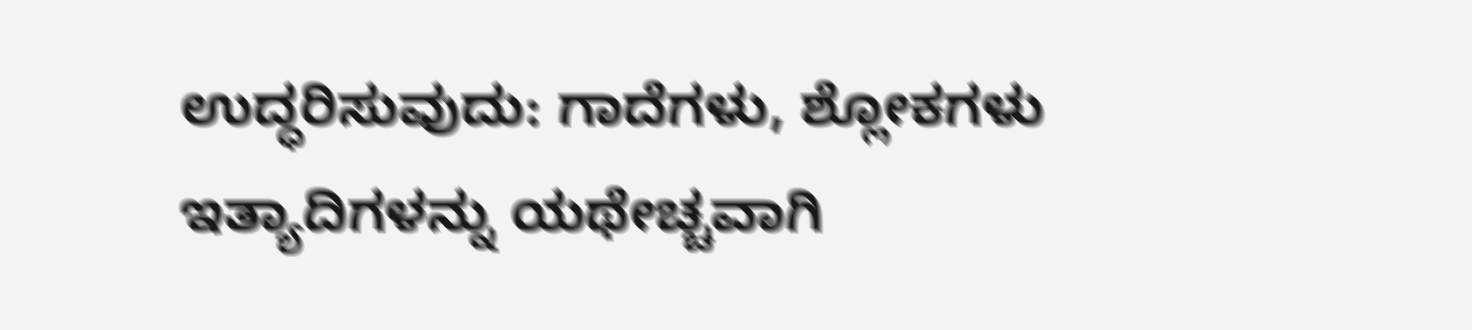ಉದ್ಧರಿಸುವುದು: ಗಾದೆಗಳು, ಶ್ಲೋಕಗಳು ಇತ್ಯಾದಿಗಳನ್ನು ಯಥೇಚ್ಚವಾಗಿ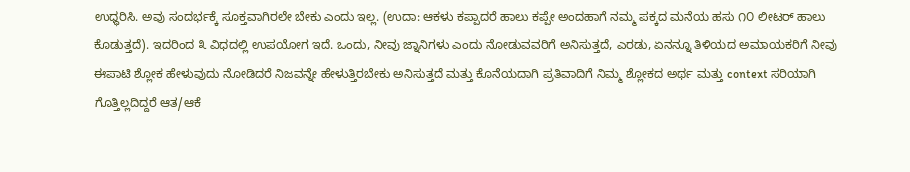ಉಧ್ಧರಿಸಿ. ಅವು ಸಂದರ್ಭಕ್ಕೆ ಸೂಕ್ತವಾಗಿರಲೇ ಬೇಕು ಎಂದು ಇಲ್ಲ. (ಉದಾ: ಆಕಳು ಕಪ್ಪಾದರೆ ಹಾಲು ಕಪ್ಪೇ ಅಂದಹಾಗೆ ನಮ್ಮ ಪಕ್ಕದ ಮನೆಯ ಹಸು ೧೦ ಲೀಟರ್ ಹಾಲು ಕೊಡುತ್ತದೆ). ಇದರಿಂದ ೩ ವಿಧದಲ್ಲಿ ಉಪಯೋಗ ಇದೆ. ಒಂದು, ನೀವು ಜ್ನಾನಿಗಳು ಎಂದು ನೋಡುವವರಿಗೆ ಅನಿಸುತ್ತದೆ, ಎರಡು, ಏನನ್ನೂ ತಿಳಿಯದ ಅಮಾಯಕರಿಗೆ ನೀವು ಈಪಾಟಿ ಶ್ಲೋಕ ಹೇಳುವುದು ನೋಡಿದರೆ ನಿಜವನ್ನೇ ಹೇಳುತ್ತಿರಬೇಕು ಅನಿಸುತ್ತದೆ ಮತ್ತು ಕೊನೆಯದಾಗಿ ಪ್ರತಿವಾದಿಗೆ ನಿಮ್ಮ ಶ್ಲೋಕದ ಅರ್ಥ ಮತ್ತು context ಸರಿಯಾಗಿ ಗೊತ್ತಿಲ್ಲದಿದ್ದರೆ ಆತ/ಆಕೆ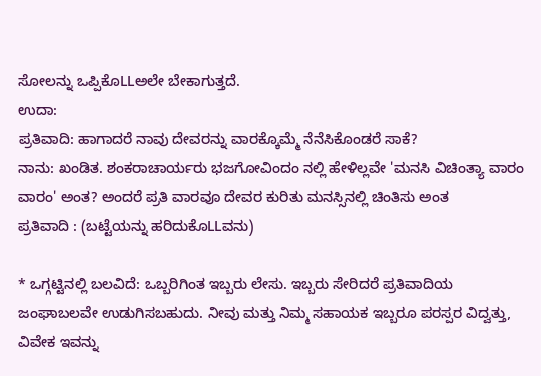ಸೋಲನ್ನು ಒಪ್ಪಿಕೊLLಅಲೇ ಬೇಕಾಗುತ್ತದೆ.
ಉದಾ:
ಪ್ರತಿವಾದಿ: ಹಾಗಾದರೆ ನಾವು ದೇವರನ್ನು ವಾರಕ್ಕೊಮ್ಮೆ ನೆನೆಸಿಕೊಂಡರೆ ಸಾಕೆ?
ನಾನು: ಖಂಡಿತ. ಶಂಕರಾಚಾರ್ಯರು ಭಜಗೋವಿಂದಂ ನಲ್ಲಿ ಹೇಳಿಲ್ಲವೇ 'ಮನಸಿ ವಿಚಿಂತ್ಯಾ ವಾರಂ ವಾರಂ' ಅಂತ? ಅಂದರೆ ಪ್ರತಿ ವಾರವೂ ದೇವರ ಕುರಿತು ಮನಸ್ಸಿನಲ್ಲಿ ಚಿಂತಿಸು ಅಂತ
ಪ್ರತಿವಾದಿ : (ಬಟ್ಟೆಯನ್ನು ಹರಿದುಕೊLLವನು)

* ಒಗ್ಗಟ್ಟಿನಲ್ಲಿ ಬಲವಿದೆ: ಒಬ್ಬರಿಗಿಂತ ಇಬ್ಬರು ಲೇಸು. ಇಬ್ಬರು ಸೇರಿದರೆ ಪ್ರತಿವಾದಿಯ ಜಂಘಾಬಲವೇ ಉಡುಗಿಸಬಹುದು. ನೀವು ಮತ್ತು ನಿಮ್ಮ ಸಹಾಯಕ ಇಬ್ಬರೂ ಪರಸ್ಪರ ವಿದ್ವತ್ತು, ವಿವೇಕ ಇವನ್ನು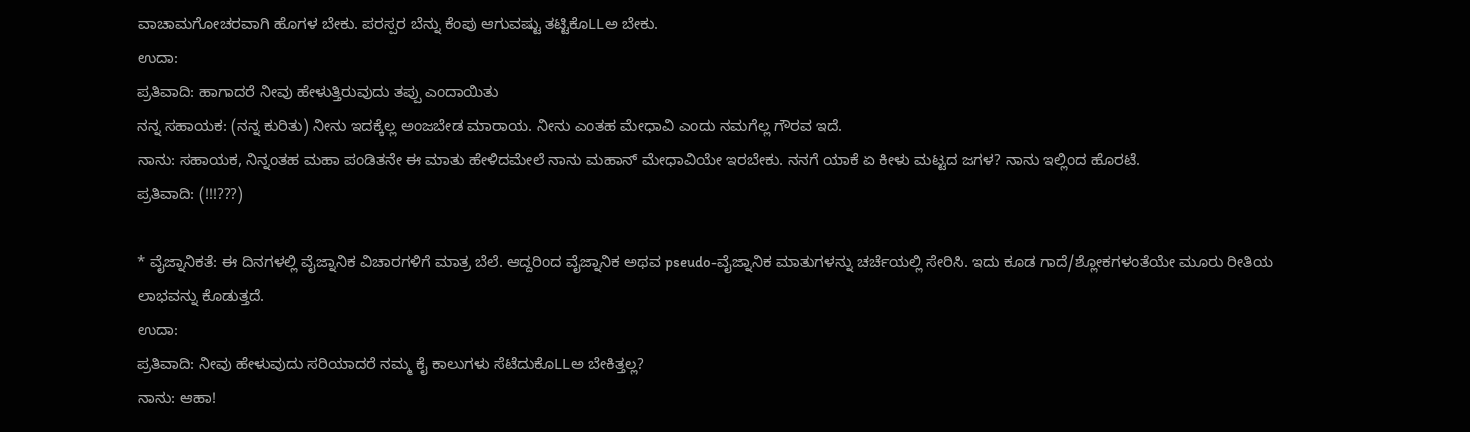ವಾಚಾಮಗೋಚರವಾಗಿ ಹೊಗಳ ಬೇಕು. ಪರಸ್ಪರ ಬೆನ್ನು ಕೆಂಪು ಆಗುವಷ್ಟು ತಟ್ಟಿಕೊLLಅ ಬೇಕು.
ಉದಾ:
ಪ್ರತಿವಾದಿ: ಹಾಗಾದರೆ ನೀವು ಹೇಳುತ್ತಿರುವುದು ತಪ್ಪು ಎಂದಾಯಿತು
ನನ್ನ ಸಹಾಯಕ: (ನನ್ನ ಕುರಿತು) ನೀನು ಇದಕ್ಕೆಲ್ಲ ಅಂಜಬೇಡ ಮಾರಾಯ. ನೀನು ಎಂತಹ ಮೇಧಾವಿ ಎಂದು ನಮಗೆಲ್ಲ ಗೌರವ ಇದೆ.
ನಾನು: ಸಹಾಯಕ, ನಿನ್ನಂತಹ ಮಹಾ ಪಂಡಿತನೇ ಈ ಮಾತು ಹೇಳಿದಮೇಲೆ ನಾನು ಮಹಾನ್ ಮೇಧಾವಿಯೇ ಇರಬೇಕು. ನನಗೆ ಯಾಕೆ ಏ ಕೀಳು ಮಟ್ಟದ ಜಗಳ? ನಾನು ಇಲ್ಲಿಂದ ಹೊರಟೆ.
ಪ್ರತಿವಾದಿ: (!!!???)

* ವೈಜ್ನಾನಿಕತೆ: ಈ ದಿನಗಳಲ್ಲಿ ವೈಜ್ನಾನಿಕ ವಿಚಾರಗಳಿಗೆ ಮಾತ್ರ ಬೆಲೆ. ಆದ್ದರಿಂದ ವೈಜ್ನಾನಿಕ ಅಥವ pseudo-ವೈಜ್ನಾನಿಕ ಮಾತುಗಳನ್ನು ಚರ್ಚೆಯಲ್ಲಿ ಸೇರಿಸಿ. ಇದು ಕೂಡ ಗಾದೆ/ಶ್ಲೋಕಗಳಂತೆಯೇ ಮೂರು ರೀತಿಯ ಲಾಭವನ್ನು ಕೊಡುತ್ತದೆ.
ಉದಾ:
ಪ್ರತಿವಾದಿ: ನೀವು ಹೇಳುವುದು ಸರಿಯಾದರೆ ನಮ್ಮ ಕೈ ಕಾಲುಗಳು ಸೆಟೆದುಕೊLLಅ ಬೇಕಿತ್ತಲ್ಲ?
ನಾನು: ಆಹಾ!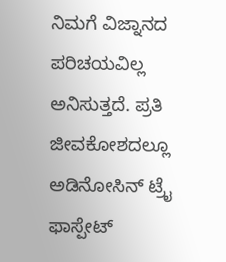ನಿಮಗೆ ವಿಜ್ನಾನದ ಪರಿಚಯವಿಲ್ಲ ಅನಿಸುತ್ತದೆ. ಪ್ರತಿ ಜೀವಕೋಶದಲ್ಲೂ ಅಡಿನೋಸಿನ್ ಟ್ರೈ ಫಾಸ್ಪೇಟ್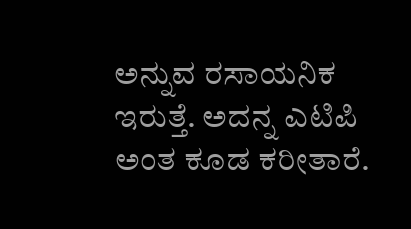ಅನ್ನುವ ರಸಾಯನಿಕ ಇರುತ್ತೆ. ಅದನ್ನ ಎಟಿಪಿ ಅಂತ ಕೂಡ ಕರೀತಾರೆ.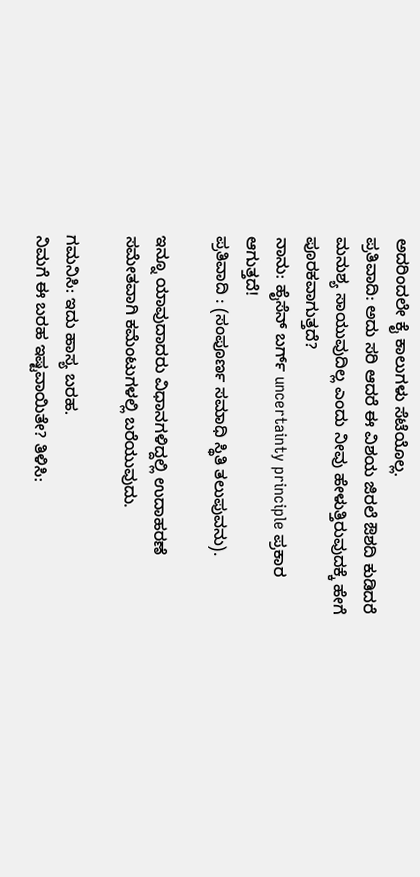ಅದರಿಂದಲೇ ಕೈ ಕಾಲುಗಳು ಸೆಟೆಯೊಲ್ಲ.
ಪ್ರತಿವಾದಿ: ಅದು ಸರಿ ಆದರೆ ಈ ವಿಶಯ ಜಿರಲೆ ಔಶದಿ ಕುಡಿದರೆ ಮನುಶ್ಯ ಸಾಯುವುದಿಲ್ಲ ಎಂದು ನೀವು ಹೇಳುತ್ತಿರುವುದಕ್ಕೆ ಹೇಗೆ ಪೂರಕವಾಗುತ್ತದೆ?
ನಾನು: ಹೈಸೆನ್ ಬರ್ಗ್ uncertainty principle ಪ್ರಕಾರ ಆಗುತ್ತದೆ!
ಪ್ರತಿವಾದಿ : (ಸಂಪೂರ್ಣ ಸಮಾಧಿ ಸ್ಥಿತಿ ತಲುಪುವನು).

ಇನ್ನೂ ಯಾವುದಾದರು ವಿಧಾನಗಳಿದ್ದಲ್ಲಿ ಉದಾಹರಣೆ ಸಮೇತವಾಗಿ ಕಮೆಂಟುಗಳಲ್ಲಿ ಬರೆಯುವುದು.

ಗಮನಿಸಿ: ಇದು ಹಾಸ್ಯ ಬರಹ.
ನಿಮಗೆ ಈ ಬರಹ ಇಷ್ಟವಾಯಿತೇ? ತಿಳಿಸಿ: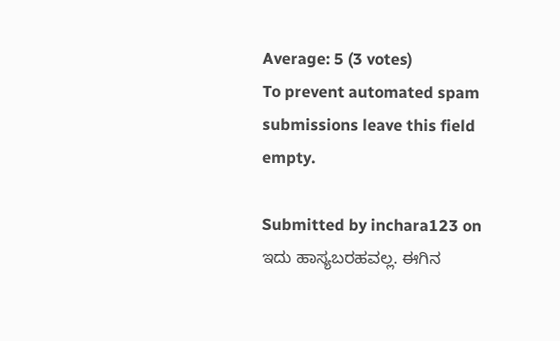Average: 5 (3 votes)
To prevent automated spam submissions leave this field empty.

Submitted by inchara123 on
ಇದು ಹಾಸ್ಯಬರಹವಲ್ಲ. ಈಗಿನ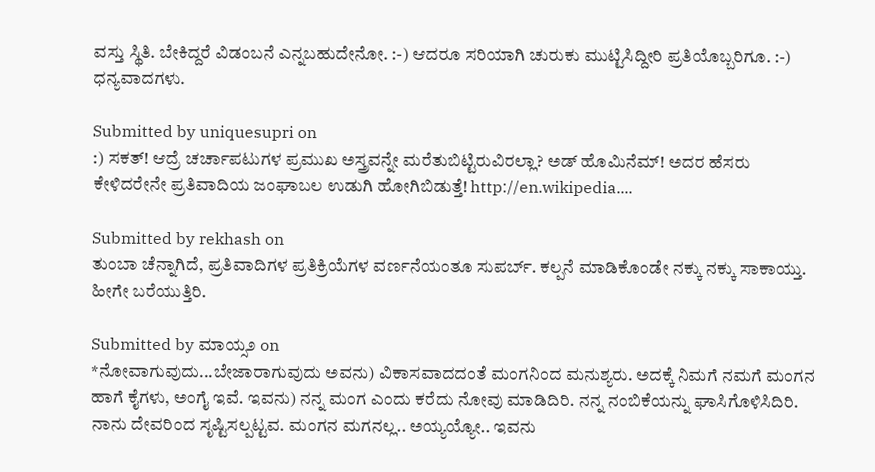ವಸ್ತು ಸ್ಥಿತಿ. ಬೇಕಿದ್ದರೆ ವಿಡಂಬನೆ ಎನ್ನಬಹುದೇನೋ. :-) ಆದರೂ ಸರಿಯಾಗಿ ಚುರುಕು ಮುಟ್ಟಿಸಿದ್ದೀರಿ ಪ್ರತಿಯೊಬ್ಬರಿಗೂ. :-) ಧನ್ಯವಾದಗಳು.

Submitted by uniquesupri on
:) ಸಕತ್! ಆದ್ರೆ ಚರ್ಚಾಪಟುಗಳ ಪ್ರಮುಖ ಅಸ್ತ್ರವನ್ನೇ ಮರೆತುಬಿಟ್ಟಿರುವಿರಲ್ಲಾ? ಅಡ್ ಹೊಮಿನೆಮ್! ಅದರ ಹೆಸರು ಕೇಳಿದರೇನೇ ಪ್ರತಿವಾದಿಯ ಜಂಘಾಬಲ ಉಡುಗಿ ಹೋಗಿಬಿಡುತ್ತೆ! http://en.wikipedia....

Submitted by rekhash on
ತುಂಬಾ ಚೆನ್ನಾಗಿದೆ, ಪ್ರತಿವಾದಿಗಳ ಪ್ರತಿಕ್ರಿಯೆಗಳ ವರ್ಣನೆಯಂತೂ ಸುಪರ್ಬ್. ಕಲ್ಪನೆ ಮಾಡಿಕೊಂಡೇ ನಕ್ಕು ನಕ್ಕು ಸಾಕಾಯ್ತು. ಹೀಗೇ ಬರೆಯುತ್ತಿರಿ.

Submitted by ಮಾಯ್ಸ೨ on
*ನೋವಾಗುವುದು...ಬೇಜಾರಾಗುವುದು ಅವನು) ವಿಕಾಸವಾದದಂತೆ ಮಂಗನಿಂದ ಮನುಶ್ಯರು. ಅದಕ್ಕೆ ನಿಮಗೆ ನಮಗೆ ಮಂಗನ ಹಾಗೆ ಕೈಗಳು, ಅಂಗೈ ಇವೆ. ಇವನು) ನನ್ನ ಮಂಗ ಎಂದು ಕರೆದು ನೋವು ಮಾಡಿದಿರಿ. ನನ್ನ ನಂಬಿಕೆಯನ್ನು ಘಾಸಿಗೊಳಿಸಿದಿರಿ. ನಾನು ದೇವರಿಂದ ಸೃಷ್ಟಿಸಲ್ಪಟ್ಟವ. ಮಂಗನ ಮಗನಲ್ಲ.. ಅಯ್ಯಯ್ಯೋ.. ಇವನು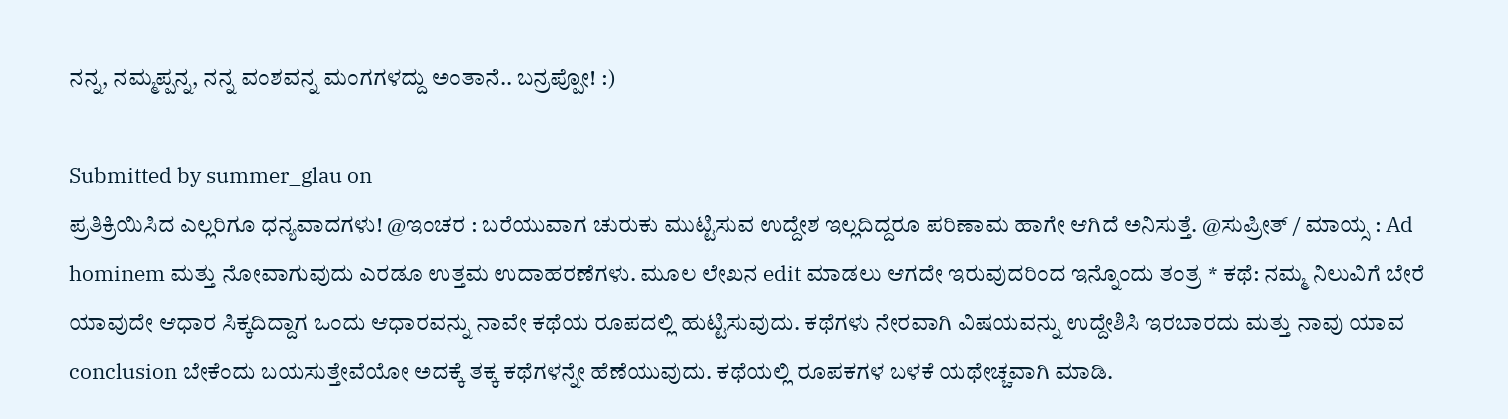ನನ್ನ, ನಮ್ಮಪ್ಪನ್ನ, ನನ್ನ ವಂಶವನ್ನ ಮಂಗಗಳದ್ದು ಅಂತಾನೆ.. ಬನ್ರಪ್ಪೋ! :)

Submitted by summer_glau on
ಪ್ರತಿಕ್ರಿಯಿಸಿದ ಎಲ್ಲರಿಗೂ ಧನ್ಯವಾದಗಳು! @ಇಂಚರ : ಬರೆಯುವಾಗ ಚುರುಕು ಮುಟ್ಟಿಸುವ ಉದ್ದೇಶ ಇಲ್ಲದಿದ್ದರೂ ಪರಿಣಾಮ ಹಾಗೇ ಆಗಿದೆ ಅನಿಸುತ್ತೆ. @ಸುಪ್ರೀತ್ / ಮಾಯ್ಸ : Ad hominem ಮತ್ತು ನೋವಾಗುವುದು ಎರಡೂ ಉತ್ತಮ ಉದಾಹರಣೆಗಳು. ಮೂಲ ಲೇಖನ edit ಮಾಡಲು ಆಗದೇ ಇರುವುದರಿಂದ ಇನ್ನೊಂದು ತಂತ್ರ * ಕಥೆ: ನಮ್ಮ ನಿಲುವಿಗೆ ಬೇರೆ ಯಾವುದೇ ಆಧಾರ ಸಿಕ್ಕದಿದ್ದಾಗ ಒಂದು ಆಧಾರವನ್ನು ನಾವೇ ಕಥೆಯ ರೂಪದಲ್ಲಿ ಹುಟ್ಟಿಸುವುದು. ಕಥೆಗಳು ನೇರವಾಗಿ ವಿಷಯವನ್ನು ಉದ್ದೇಶಿಸಿ ಇರಬಾರದು ಮತ್ತು ನಾವು ಯಾವ conclusion ಬೇಕೆಂದು ಬಯಸುತ್ತೇವೆಯೋ ಅದಕ್ಕೆ ತಕ್ಕ ಕಥೆಗಳನ್ನೇ ಹೆಣೆಯುವುದು. ಕಥೆಯಲ್ಲಿ ರೂಪಕಗಳ ಬಳಕೆ ಯಥೇಚ್ಚವಾಗಿ ಮಾಡಿ.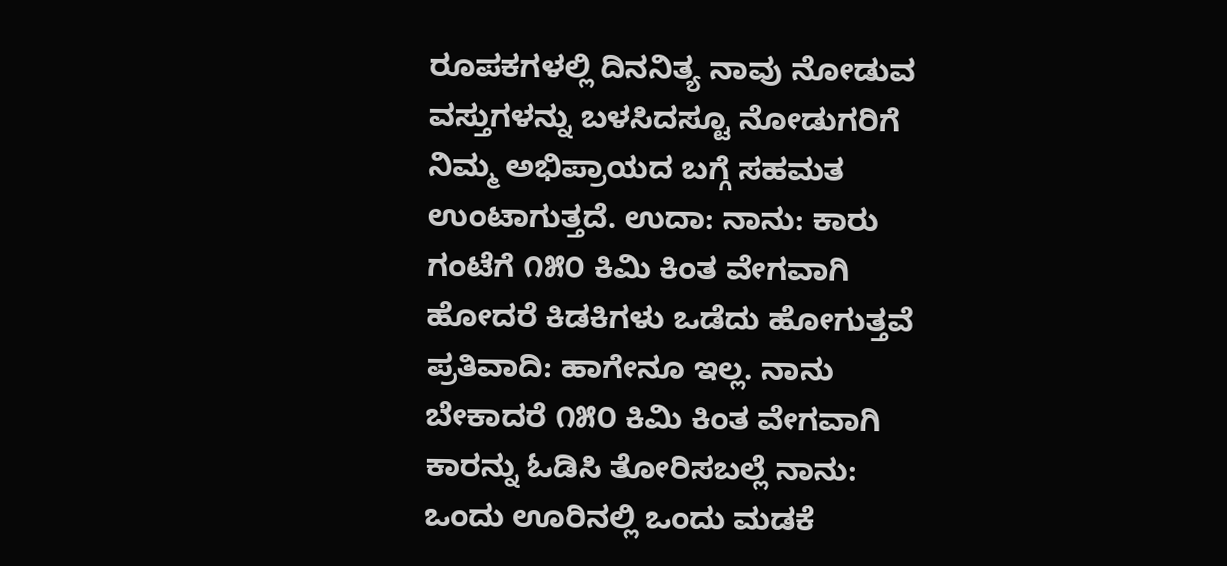ರೂಪಕಗಳಲ್ಲಿ ದಿನನಿತ್ಯ ನಾವು ನೋಡುವ ವಸ್ತುಗಳನ್ನು ಬಳಸಿದಸ್ಟೂ ನೋಡುಗರಿಗೆ ನಿಮ್ಮ ಅಭಿಪ್ರಾಯದ ಬಗ್ಗೆ ಸಹಮತ ಉಂಟಾಗುತ್ತದೆ. ಉದಾ: ನಾನು: ಕಾರು ಗಂಟೆಗೆ ೧೫೦ ಕಿಮಿ ಕಿಂತ ವೇಗವಾಗಿ ಹೋದರೆ ಕಿಡಕಿಗಳು ಒಡೆದು ಹೋಗುತ್ತವೆ ಪ್ರತಿವಾದಿ: ಹಾಗೇನೂ ಇಲ್ಲ. ನಾನು ಬೇಕಾದರೆ ೧೫೦ ಕಿಮಿ ಕಿಂತ ವೇಗವಾಗಿ ಕಾರನ್ನು ಓಡಿಸಿ ತೋರಿಸಬಲ್ಲೆ ನಾನು: ಒಂದು ಊರಿನಲ್ಲಿ ಒಂದು ಮಡಕೆ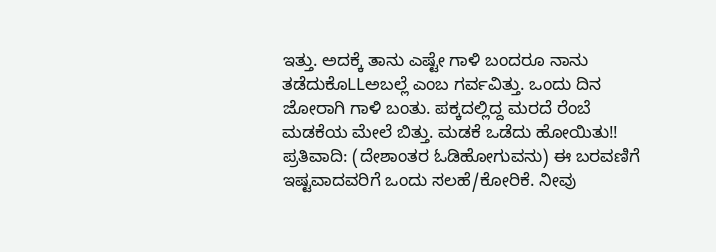ಇತ್ತು. ಅದಕ್ಕೆ ತಾನು ಎಷ್ಟೇ ಗಾಳಿ ಬಂದರೂ ನಾನು ತಡೆದುಕೊLLಅಬಲ್ಲೆ ಎಂಬ ಗರ್ವವಿತ್ತು. ಒಂದು ದಿನ ಜೋರಾಗಿ ಗಾಳಿ ಬಂತು. ಪಕ್ಕದಲ್ಲಿದ್ದ ಮರದೆ ರೆಂಬೆ ಮಡಕೆಯ ಮೇಲೆ ಬಿತ್ತು. ಮಡಕೆ ಒಡೆದು ಹೋಯಿತು!! ಪ್ರತಿವಾದಿ: (ದೇಶಾಂತರ ಓಡಿಹೋಗುವನು) ಈ ಬರವಣಿಗೆ ಇಷ್ಟವಾದವರಿಗೆ ಒಂದು ಸಲಹೆ/ಕೋರಿಕೆ. ನೀವು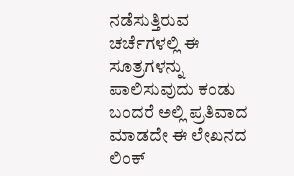ನಡೆಸುತ್ತಿರುವ ಚರ್ಚೆಗಳಲ್ಲಿ ಈ ಸೂತ್ರಗಳನ್ನು ಪಾಲಿಸುವುದು ಕಂಡು ಬಂದರೆ ಅಲ್ಲಿ ಪ್ರತಿವಾದ ಮಾಡದೇ ಈ ಲೇಖನದ ಲಿಂಕ್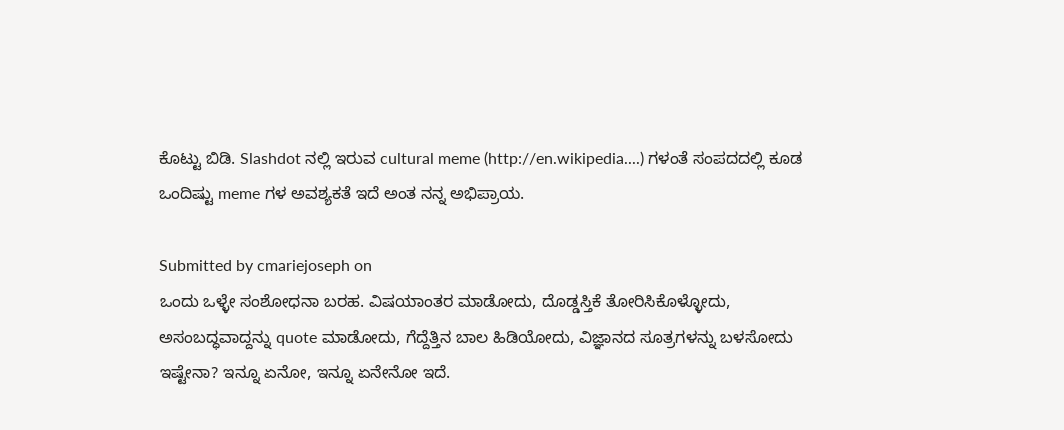ಕೊಟ್ಟು ಬಿಡಿ. Slashdot ನಲ್ಲಿ ಇರುವ cultural meme (http://en.wikipedia....) ಗಳಂತೆ ಸಂಪದದಲ್ಲಿ ಕೂಡ ಒಂದಿಷ್ಟು meme ಗಳ ಅವಶ್ಯಕತೆ ಇದೆ ಅಂತ ನನ್ನ ಅಭಿಪ್ರಾಯ.

Submitted by cmariejoseph on
ಒಂದು ಒಳ್ಳೇ ಸಂಶೋಧನಾ ಬರಹ. ವಿಷಯಾಂತರ ಮಾಡೋದು, ದೊಡ್ಡಸ್ತಿಕೆ ತೋರಿಸಿಕೊಳ್ಳೋದು, ಅಸಂಬದ್ಧವಾದ್ದನ್ನು quote ಮಾಡೋದು, ಗೆದ್ದೆತ್ತಿನ ಬಾಲ ಹಿಡಿಯೋದು, ವಿಜ್ಞಾನದ ಸೂತ್ರಗಳನ್ನು ಬಳಸೋದು ಇಷ್ಟೇನಾ? ಇನ್ನೂ ಏನೋ, ಇನ್ನೂ ಏನೇನೋ ಇದೆ.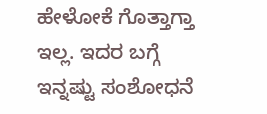ಹೇಳೋಕೆ ಗೊತ್ತಾಗ್ತಾ ಇಲ್ಲ. ಇದರ ಬಗ್ಗೆ ಇನ್ನಷ್ಟು ಸಂಶೋಧನೆ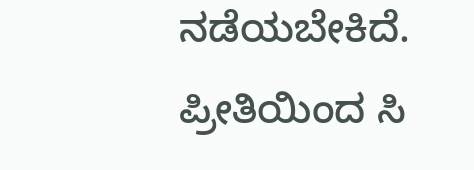ನಡೆಯಬೇಕಿದೆ. ಪ್ರೀತಿಯಿಂದ ಸಿ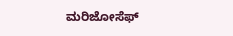ಮರಿಜೋಸೆಫ್